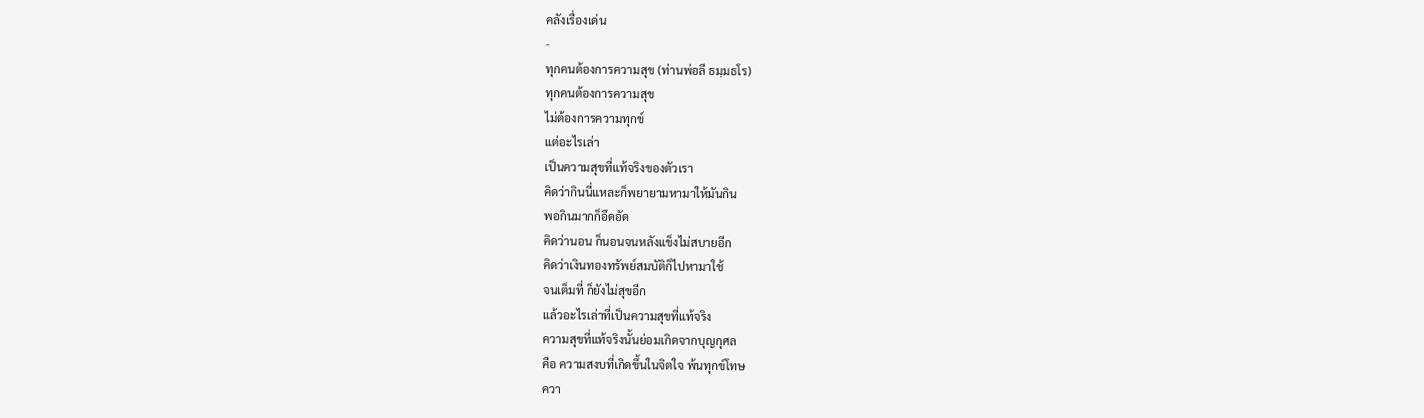คลังเรื่องเด่น
-
ทุกคนต้องการความสุข (ท่านพ่อลี ธมฺมธโร)
ทุกคนต้องการความสุข
ไม่ต้องการความทุกข์
แต่อะไรเล่า
เป็นความสุขที่แท้จริงของตัวเรา
คิดว่ากินนี่แหละก็พยายามหามาให้มันกิน
พอกินมากก็อึดอัด
คิดว่านอน ก็นอนจนหลังแข็งไม่สบายอีก
คิดว่าเงินทองทรัพย์สมบัติก็ไปหามาใช้
จนเต็มที่ ก็ยังไม่สุขอีก
แล้วอะไรเล่าที่เป็นความสุขที่แท้จริง
ความสุขที่แท้จริงนั้นย่อมเกิดจากบุญกุศล
คือ ความสงบที่เกิดขึ้นในจิตใจ พ้นทุกข์โทษ
ควา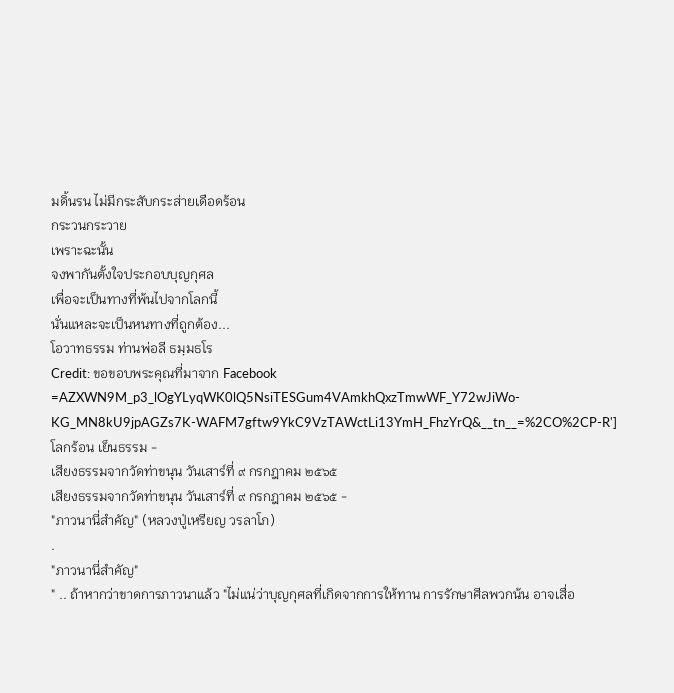มดิ้นรน ไม่มีกระสับกระส่ายเดือดร้อน
กระวนกระวาย
เพราะฉะนั้น
จงพากันตั้งใจประกอบบุญกุศล
เพื่อจะเป็นทางที่พ้นไปจากโลกนี้
นั่นแหละจะเป็นหนทางที่ถูกต้อง...
โอวาทธรรม ท่านพ่อลี ธมฺมธโร
Credit: ขอขอบพระคุณที่มาจาก Facebook =AZXWN9M_p3_lOgYLyqWK0lQ5NsiTESGum4VAmkhQxzTmwWF_Y72wJiWo-KG_MN8kU9jpAGZs7K-WAFM7gftw9YkC9VzTAWctLi13YmH_FhzYrQ&__tn__=%2CO%2CP-R']โลกร้อน เย็นธรรม -
เสียงธรรมจากวัดท่าขนุน วันเสาร์ที่ ๙ กรกฎาคม ๒๕๖๕
เสียงธรรมจากวัดท่าขนุน วันเสาร์ที่ ๙ กรกฎาคม ๒๕๖๕ -
"ภาวนานี่สำคัญ" (หลวงปู่เหรียญ วรลาโภ)
.
"ภาวนานี่สำคัญ"
" .. ถ้าหากว่าขาดการภาวนาแล้ว "ไม่แน่ว่าบุญกุศลที่เกิดจากการให้ทาน การรักษาศีลพวกน้น อาจเสื่อ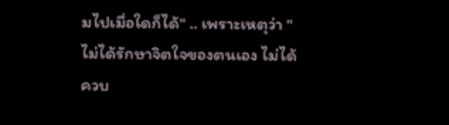มไปเมื่อใดก็ได้" .. เพราะเหตุว่า "ไม่ได้รักษาจิตใจของตนเอง ไม่ได้ควบ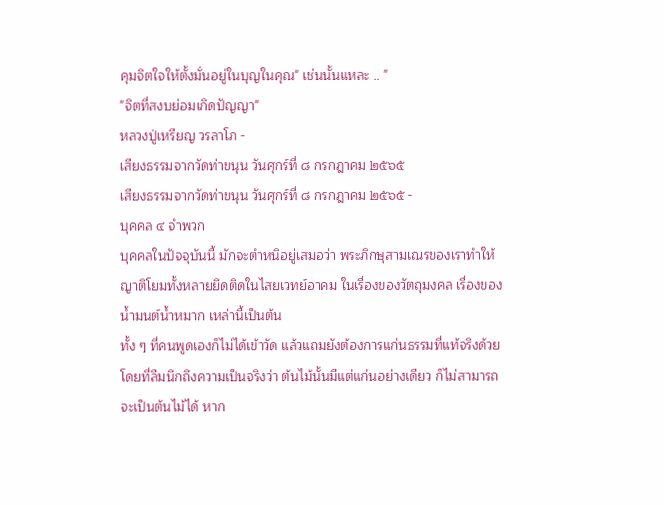คุมจิตใจให้ตั้งมั่นอยู่ในบุญในคุณ" เช่นนั้นแหละ .. "
"จิตที่สงบย่อมเกิดปัญญา"
หลวงปู่เหรียญ วรลาโภ -
เสียงธรรมจากวัดท่าขนุน วันศุกร์ที่ ๘ กรกฎาคม ๒๕๖๕
เสียงธรรมจากวัดท่าขนุน วันศุกร์ที่ ๘ กรกฎาคม ๒๕๖๕ -
บุคคล ๔ จำพวก
บุคคลในปัจจุบันนี้ มักจะตำหนิอยู่เสมอว่า พระภิกษุสามเณรของเราทำให้ญาติโยมทั้งหลายยึดติดในไสยเวทย์อาคม ในเรื่องของวัตถุมงคล เรื่องของน้ำมนต์น้ำหมาก เหล่านี้เป็นต้น
ทั้ง ๆ ที่คนพูดเองก็ไม่ได้เข้าวัด แล้วแถมยังต้องการแก่นธรรมที่แท้จริงด้วย โดยที่ลืมนึกถึงความเป็นจริงว่า ต้นไม้นั้นมีแต่แก่นอย่างเดียว ก็ไม่สามารถจะเป็นต้นไม้ได้ หาก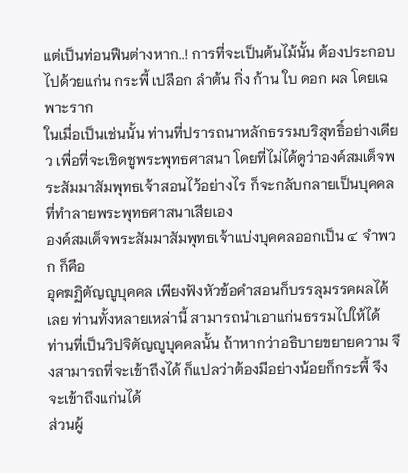แต่เป็นท่อนฟืนต่างหาก..! การที่จะเป็นต้นไม้นั้น ต้องประกอบไปด้วยแก่น กระพี้ เปลือก ลำต้น กิ่ง ก้าน ใบ ดอก ผล โดยเฉพาะราก
ในเมื่อเป็นเช่นนั้น ท่านที่ปรารถนาหลักธรรมบริสุทธิ์อย่างเดียว เพื่อที่จะเชิดชูพระพุทธศาสนา โดยที่ไม่ได้ดูว่าองค์สมเด็จพระสัมมาสัมพุทธเจ้าสอนไว้อย่างไร ก็จะกลับกลายเป็นบุคคลที่ทำลายพระพุทธศาสนาเสียเอง
องค์สมเด็จพระสัมมาสัมพุทธเจ้าแบ่งบุคคลออกเป็น ๔ จำพวก ก็คือ
อุคฆฏิตัญญูบุคคล เพียงฟังหัวข้อคำสอนก็บรรลุมรรคผลได้เลย ท่านทั้งหลายเหล่านี้ สามารถนำเอาแก่นธรรมไปให้ได้
ท่านที่เป็นวิปจิตัญญูบุคคลนั้น ถ้าหากว่าอธิบายขยายความ จึงสามารถที่จะเข้าถึงได้ ก็แปลว่าต้องมีอย่างน้อยก็กระพี้ จึงจะเข้าถึงแก่นได้
ส่วนผู้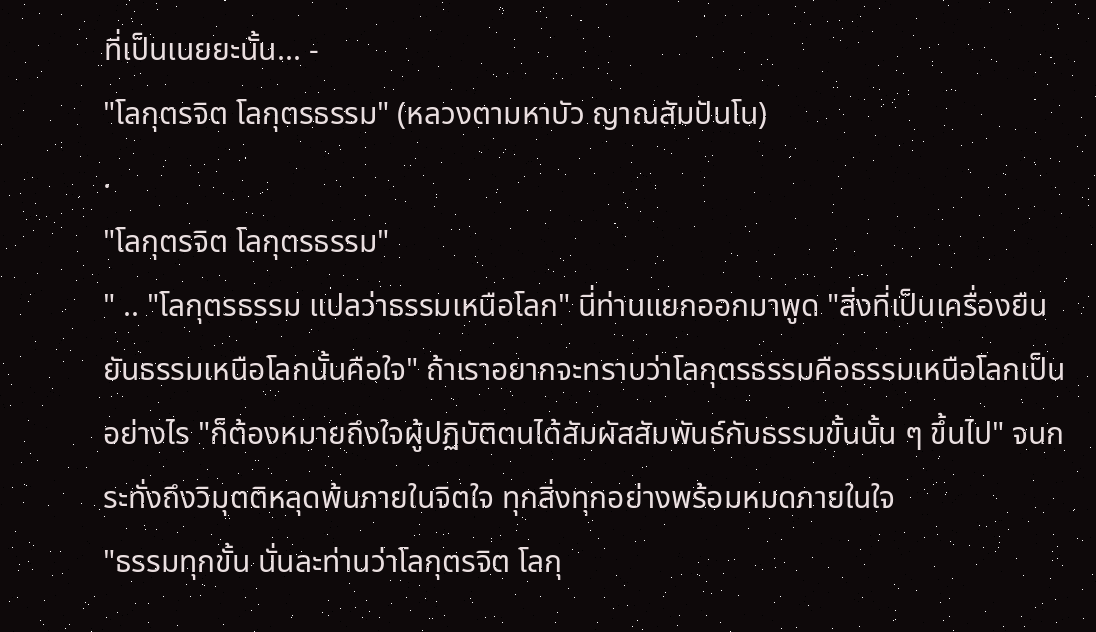ที่เป็นเนยยะนั้น... -
"โลกุตรจิต โลกุตรธรรม" (หลวงตามหาบัว ญาณสัมปันโน)
.
"โลกุตรจิต โลกุตรธรรม"
" .. "โลกุตรธรรม แปลว่าธรรมเหนือโลก" นี่ท่านแยกออกมาพูด "สิ่งที่เป็นเครื่องยืนยันธรรมเหนือโลกนั้นคือใจ" ถ้าเราอยากจะทราบว่าโลกุตรธรรมคือธรรมเหนือโลกเป็นอย่างไร "ก็ต้องหมายถึงใจผู้ปฏิบัติตนได้สัมผัสสัมพันธ์กับธรรมขั้นนั้น ๆ ขึ้นไป" จนกระทั่งถึงวิมุตติหลุดพ้นภายในจิตใจ ทุกสิ่งทุกอย่างพร้อมหมดภายในใจ
"ธรรมทุกขั้น นั่นละท่านว่าโลกุตรจิต โลกุ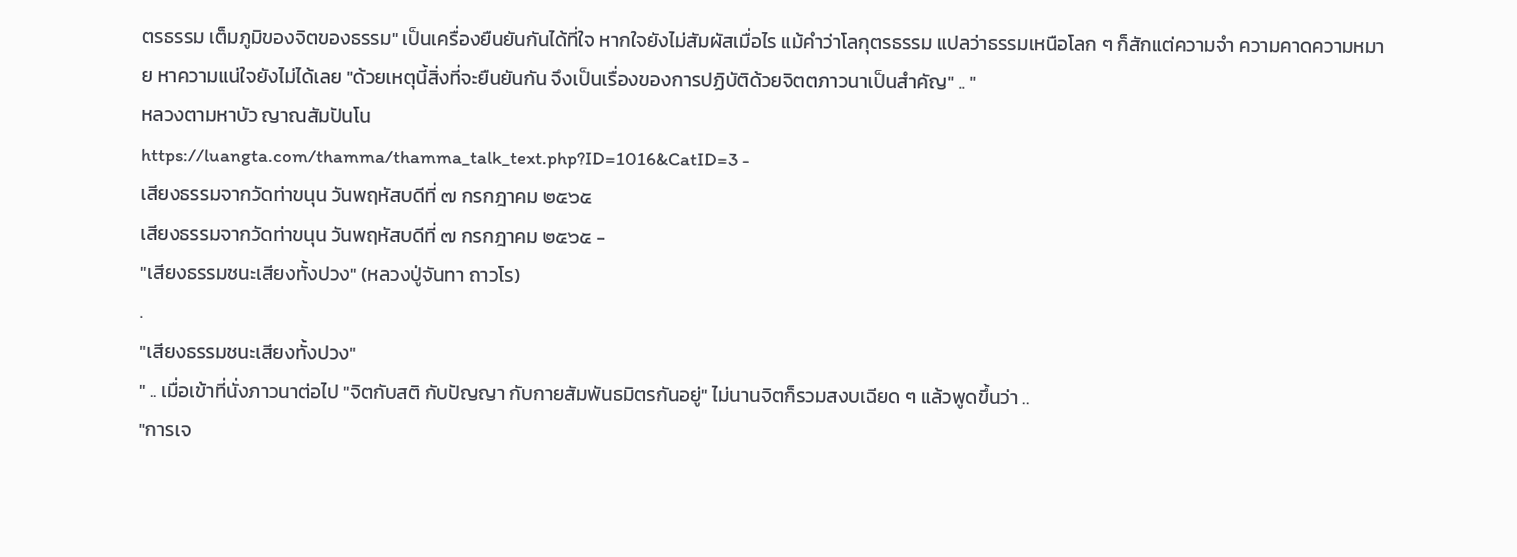ตรธรรม เต็มภูมิของจิตของธรรม" เป็นเครื่องยืนยันกันได้ที่ใจ หากใจยังไม่สัมผัสเมื่อไร แม้คำว่าโลกุตรธรรม แปลว่าธรรมเหนือโลก ๆ ก็สักแต่ความจำ ความคาดความหมาย หาความแน่ใจยังไม่ได้เลย "ด้วยเหตุนี้สิ่งที่จะยืนยันกัน จึงเป็นเรื่องของการปฏิบัติด้วยจิตตภาวนาเป็นสำคัญ" .. "
หลวงตามหาบัว ญาณสัมปันโน
https://luangta.com/thamma/thamma_talk_text.php?ID=1016&CatID=3 -
เสียงธรรมจากวัดท่าขนุน วันพฤหัสบดีที่ ๗ กรกฎาคม ๒๕๖๕
เสียงธรรมจากวัดท่าขนุน วันพฤหัสบดีที่ ๗ กรกฎาคม ๒๕๖๕ -
"เสียงธรรมชนะเสียงทั้งปวง" (หลวงปู่จันทา ถาวโร)
.
"เสียงธรรมชนะเสียงทั้งปวง"
" .. เมื่อเข้าที่นั่งภาวนาต่อไป "จิตกับสติ กับปัญญา กับกายสัมพันธมิตรกันอยู่" ไม่นานจิตก็รวมสงบเฉียด ๆ แล้วพูดขึ้นว่า ..
"การเจ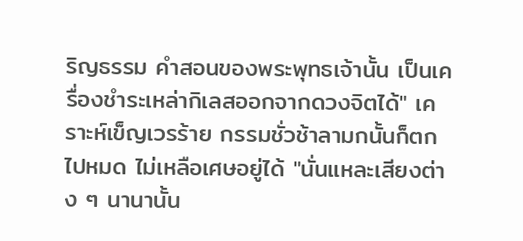ริญธรรม คำสอนของพระพุทธเจ้านั้น เป็นเครื่องชำระเหล่ากิเลสออกจากดวงจิตได้" เคราะห์เข็ญเวรร้าย กรรมชั่วช้าลามกนั้นก็ตกไปหมด ไม่เหลือเศษอยู่ได้ "นั่นแหละเสียงต่าง ๆ นานานั้น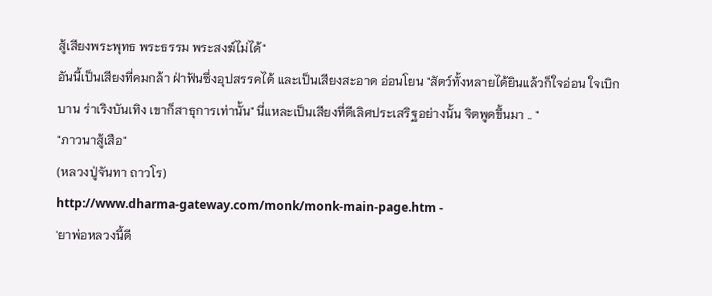สู้เสียงพระพุทธ พระธรรม พระสงฆ์ไม่ได้"
อันนี้เป็นเสียงที่คมกล้า ฝ่าฟันซึ่งอุปสรรคได้ และเป็นเสียงสะอาด อ่อนโยน "สัตว์ทั้งหลายได้ยินแล้วก็ใจอ่อน ใจเบิกบาน ร่าเริงบันเทิง เขาก็สาธุการเท่านั้น" นี่แหละเป็นเสียงที่ดีเลิศประเสริฐอย่างนั้น จิตพูดขึ้นมา .. "
"ภาวนาสู้เสือ"
(หลวงปู่จันทา ถาวโร)
http://www.dharma-gateway.com/monk/monk-main-page.htm -
'ยาพ่อหลวงนี้ดี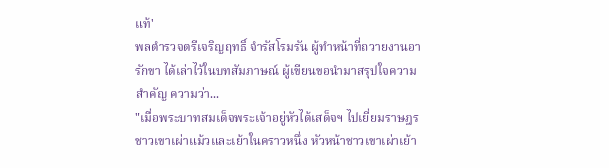แท้'
พลตำรวจตรีเจริญฤทธิ์ จำรัสโรมรัน ผู้ทำหน้าที่ถวายงานอารักขา ได้เล่าไว้ในบทสัมภาษณ์ ผู้เขียนขอนำมาสรุปใจความสำคัญ ความว่า...
"เมื่อพระบาทสมเด็จพระเจ้าอยู่หัวได้เสด็จฯ ไปเยี่ยมราษฎรชาวเขาเผ่าแม้วและเย้าในคราวหนึ่ง หัวหน้าชาวเขาเผ่าเย้า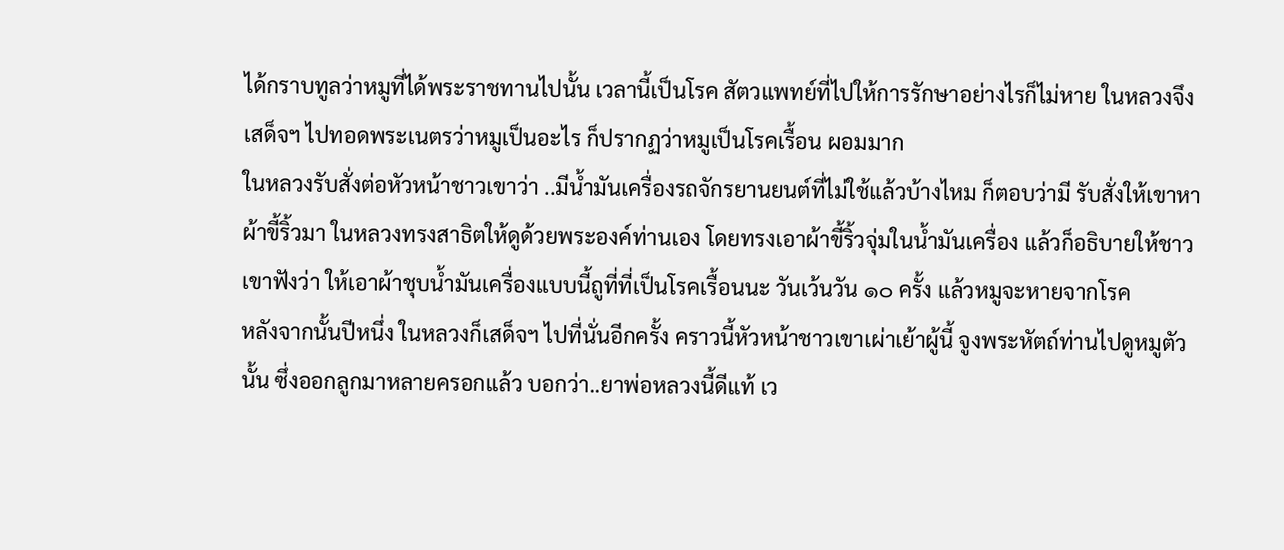ได้กราบทูลว่าหมูที่ได้พระราชทานไปนั้น เวลานี้เป็นโรค สัตวแพทย์ที่ไปให้การรักษาอย่างไรก็ไม่หาย ในหลวงจึงเสด็จฯ ไปทอดพระเนตรว่าหมูเป็นอะไร ก็ปรากฏว่าหมูเป็นโรคเรื้อน ผอมมาก
ในหลวงรับสั่งต่อหัวหน้าชาวเขาว่า ..มีน้ำมันเครื่องรถจักรยานยนต์ที่ไม่ใช้แล้วบ้างไหม ก็ตอบว่ามี รับสั่งให้เขาหาผ้าขี้ริ้วมา ในหลวงทรงสาธิตให้ดูด้วยพระองค์ท่านเอง โดยทรงเอาผ้าขี้ริ้วจุ่มในน้ำมันเครื่อง แล้วก็อธิบายให้ชาวเขาฟังว่า ให้เอาผ้าชุบน้ำมันเครื่องแบบนี้ถูที่ที่เป็นโรคเรื้อนนะ วันเว้นวัน ๑๐ ครั้ง แล้วหมูจะหายจากโรค
หลังจากนั้นปีหนึ่ง ในหลวงก็เสด็จฯ ไปที่นั่นอีกครั้ง คราวนี้หัวหน้าชาวเขาเผ่าเย้าผู้นี้ จูงพระหัตถ์ท่านไปดูหมูตัวนั้น ซึ่งออกลูกมาหลายครอกแล้ว บอกว่า..ยาพ่อหลวงนี้ดีแท้ เว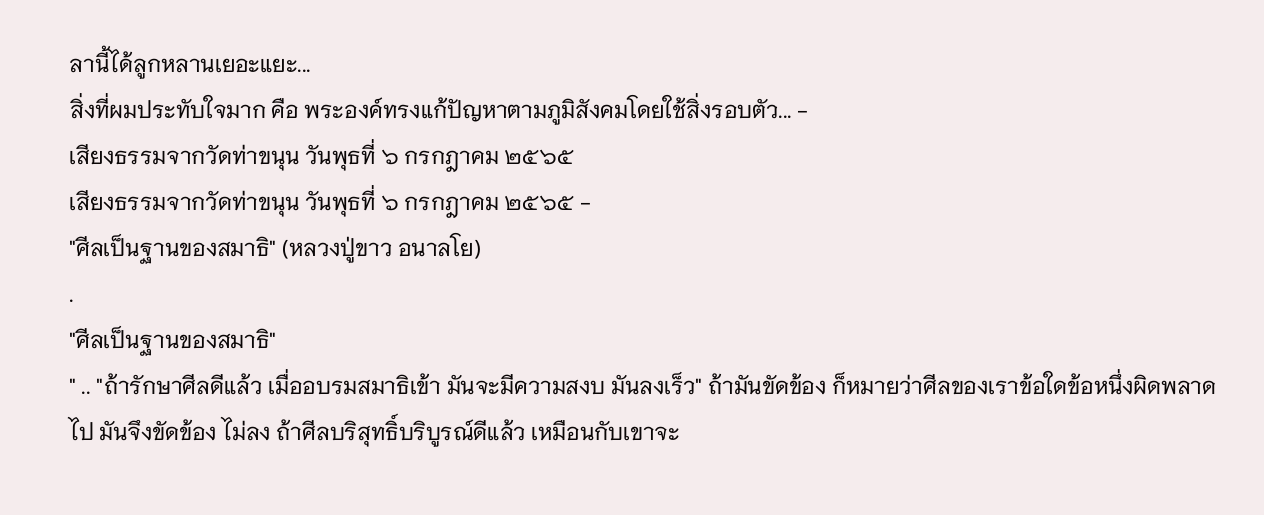ลานี้ได้ลูกหลานเยอะแยะ...
สิ่งที่ผมประทับใจมาก คือ พระองค์ทรงแก้ปัญหาตามภูมิสังคมโดยใช้สิ่งรอบตัว... -
เสียงธรรมจากวัดท่าขนุน วันพุธที่ ๖ กรกฎาคม ๒๕๖๕
เสียงธรรมจากวัดท่าขนุน วันพุธที่ ๖ กรกฎาคม ๒๕๖๕ -
"ศีลเป็นฐานของสมาธิ" (หลวงปู่ขาว อนาลโย)
.
"ศีลเป็นฐานของสมาธิ"
" .. "ถ้ารักษาศีลดีแล้ว เมื่ออบรมสมาธิเข้า มันจะมีความสงบ มันลงเร็ว" ถ้ามันขัดข้อง ก็หมายว่าศีลของเราข้อใดข้อหนึ่งผิดพลาดไป มันจึงขัดข้อง ไม่ลง ถ้าศีลบริสุทธิ์บริบูรณ์ดีแล้ว เหมือนกับเขาจะ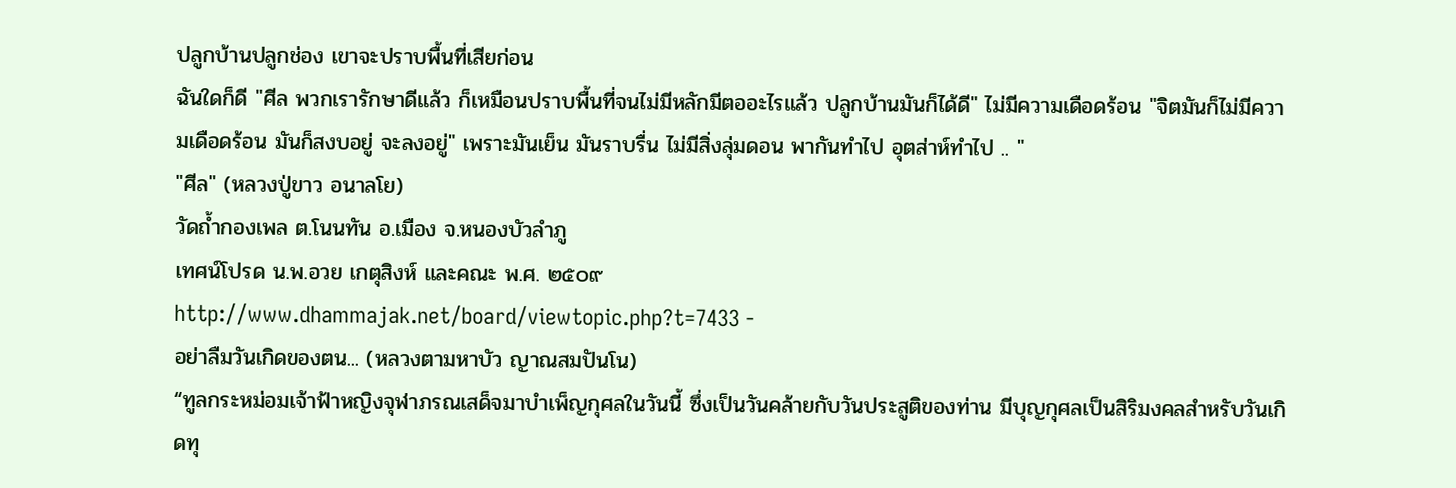ปลูกบ้านปลูกช่อง เขาจะปราบพื้นที่เสียก่อน
ฉันใดก็ดี "ศีล พวกเรารักษาดีแล้ว ก็เหมือนปราบพื้นที่จนไม่มีหลักมีตออะไรแล้ว ปลูกบ้านมันก็ได้ดี" ไม่มีความเดือดร้อน "จิตมันก็ไม่มีความเดือดร้อน มันก็สงบอยู่ จะลงอยู่" เพราะมันเย็น มันราบรื่น ไม่มีสิ่งลุ่มดอน พากันทำไป อุตส่าห์ทำไป .. "
"ศีล" (หลวงปู่ขาว อนาลโย)
วัดถ้ำกองเพล ต.โนนทัน อ.เมือง จ.หนองบัวลำภู
เทศน์โปรด น.พ.อวย เกตุสิงห์ และคณะ พ.ศ. ๒๕๐๙
http://www.dhammajak.net/board/viewtopic.php?t=7433 -
อย่าลืมวันเกิดของตน... (หลวงตามหาบัว ญาณสมปันโน)
“ทูลกระหม่อมเจ้าฟ้าหญิงจุฬาภรณเสด็จมาบำเพ็ญกุศลในวันนี้ ซึ่งเป็นวันคล้ายกับวันประสูติของท่าน มีบุญกุศลเป็นสิริมงคลสำหรับวันเกิดทุ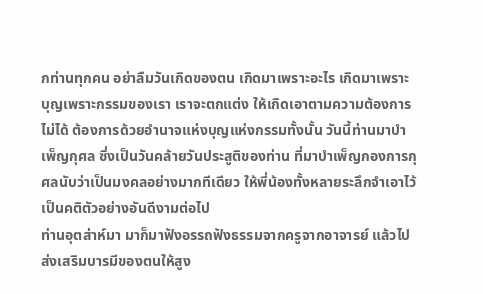กท่านทุกคน อย่าลืมวันเกิดของตน เกิดมาเพราะอะไร เกิดมาเพราะบุญเพราะกรรมของเรา เราจะตกแต่ง ให้เกิดเอาตามความต้องการไม่ได้ ต้องการด้วยอำนาจแห่งบุญแห่งกรรมทั้งนั้น วันนี้ท่านมาบำเพ็ญกุศล ซึ่งเป็นวันคล้ายวันประสูติของท่าน ที่มาบำเพ็ญกองการกุศลนับว่าเป็นมงคลอย่างมากทีเดียว ให้พี่น้องทั้งหลายระลึกจำเอาไว้เป็นคติตัวอย่างอันดีงามต่อไป
ท่านอุตส่าห์มา มาก็มาฟังอรรถฟังธรรมจากครูจากอาจารย์ แล้วไปส่งเสริมบารมีของตนให้สูง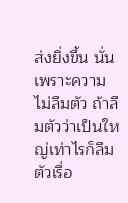ส่งยิ่งขึ้น นั่น เพราะความไม่ลืมตัว ถ้าลืมตัวว่าเป็นใหญ่เท่าไรก็ลืมตัวเรื่อ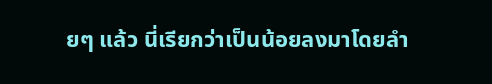ยๆ แล้ว นี่เรียกว่าเป็นน้อยลงมาโดยลำ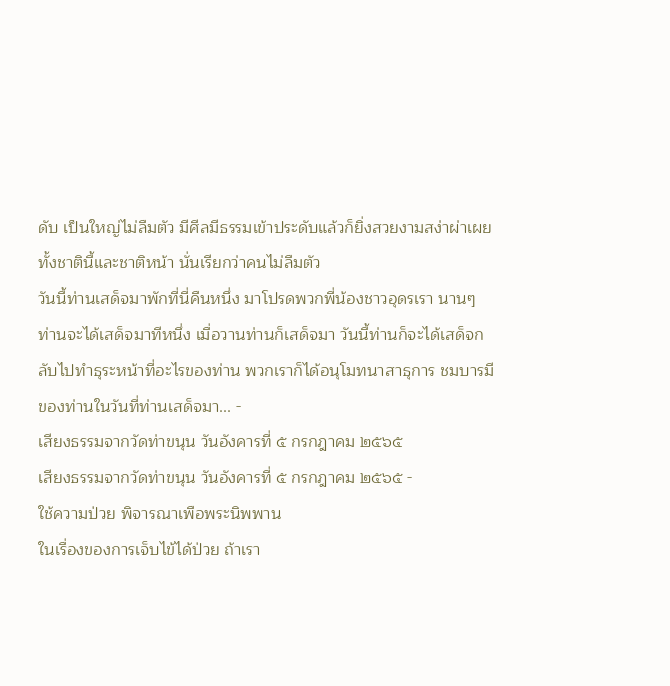ดับ เป็นใหญ่ไม่ลืมตัว มีศีลมีธรรมเข้าประดับแล้วก็ยิ่งสวยงามสง่าผ่าเผยทั้งชาตินี้และชาติหน้า นั่นเรียกว่าคนไม่ลืมตัว
วันนี้ท่านเสด็จมาพักที่นี่คืนหนึ่ง มาโปรดพวกพี่น้องชาวอุดรเรา นานๆ ท่านจะได้เสด็จมาทีหนึ่ง เมื่อวานท่านก็เสด็จมา วันนี้ท่านก็จะได้เสด็จกลับไปทำธุระหน้าที่อะไรของท่าน พวกเราก็ได้อนุโมทนาสาธุการ ชมบารมีของท่านในวันที่ท่านเสด็จมา... -
เสียงธรรมจากวัดท่าขนุน วันอังคารที่ ๕ กรกฎาคม ๒๕๖๕
เสียงธรรมจากวัดท่าขนุน วันอังคารที่ ๕ กรกฎาคม ๒๕๖๕ -
ใช้ความป่วย พิจารณาเพือพระนิพพาน
ในเรื่องของการเจ็บไข้ได้ป่วย ถ้าเรา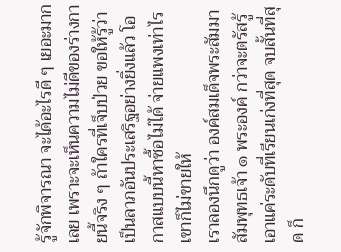รู้จักพิจารณา จะได้อะไรดี ๆ เยอะมากเลย เพราะจะเห็นความไม่ดีของร่างกายนี้จริง ๆ ถ้าใครที่เจ็บป่วย ขอให้รู้ว่าเป็นลาภอันประเสริฐอย่างยิ่งแล้ว โอกาสแบบนี้หาซื้อไม่ได้ จ่ายแพงเท่าไรเขาก็ไม่ขายให้
เราลองนึกดูว่า องค์สมเด็จพระสัมมาสัมพุทธเจ้า ๑ พระองค์ กว่าจะตรัสรู้ เอาแค่ระดับที่เรียนเก่งที่สุด จบสั้นที่สุด ก็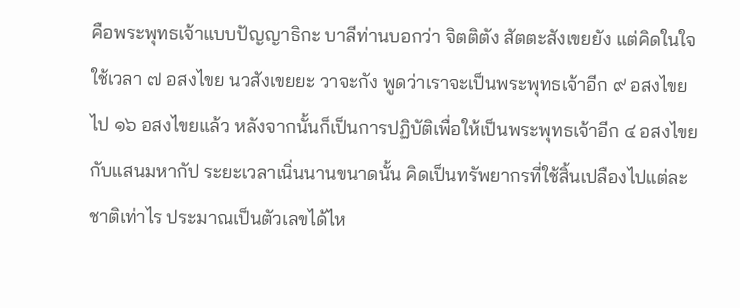คือพระพุทธเจ้าแบบปัญญาธิกะ บาลีท่านบอกว่า จิตติตัง สัตตะสังเขยยัง แต่คิดในใจใช้เวลา ๗ อสงไขย นวสังเขยยะ วาจะกัง พูดว่าเราจะเป็นพระพุทธเจ้าอีก ๙ อสงไขย ไป ๑๖ อสงไขยแล้ว หลังจากนั้นก็เป็นการปฏิบัติเพื่อให้เป็นพระพุทธเจ้าอีก ๔ อสงไขยกับแสนมหากัป ระยะเวลาเนิ่นนานขนาดนั้น คิดเป็นทรัพยากรที่ใช้สิ้นเปลืองไปแต่ละชาติเท่าไร ประมาณเป็นตัวเลขได้ไห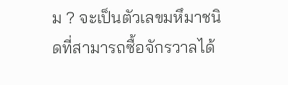ม ? จะเป็นตัวเลขมหึมาชนิดที่สามารถซื้อจักรวาลได้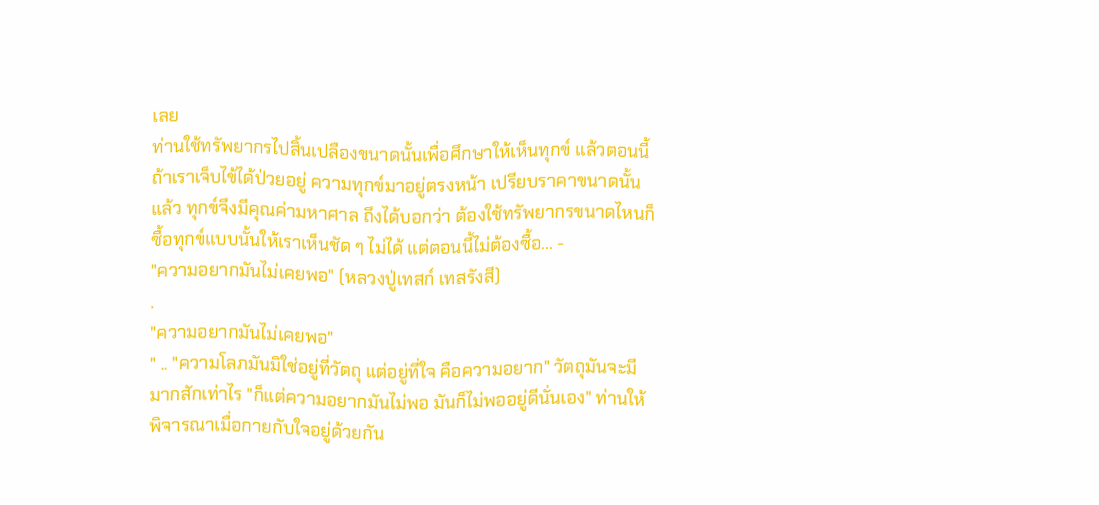เลย
ท่านใช้ทรัพยากรไปสิ้นเปลืองขนาดนั้นเพื่อศึกษาให้เห็นทุกข์ แล้วตอนนี้ถ้าเราเจ็บไข้ได้ป่วยอยู่ ความทุกข์มาอยู่ตรงหน้า เปรียบราคาขนาดนั้นแล้ว ทุกข์จึงมีคุณค่ามหาศาล ถึงได้บอกว่า ต้องใช้ทรัพยากรขนาดไหนก็ซื้อทุกข์แบบนั้นให้เราเห็นชัด ๆ ไม่ได้ แต่ตอนนี้ไม่ต้องซื้อ... -
"ความอยากมันไม่เคยพอ" (หลวงปู่เทสก์ เทสรังสี)
.
"ความอยากมันไม่เคยพอ"
" .. "ความโลภมันมิใช่อยู่ที่วัตถุ แต่อยู่ที่ใจ คือความอยาก" วัตถุมันจะมีมากสักเท่าไร "ก็แต่ความอยากมันไม่พอ มันก็ไม่พออยู่ดีนั่นเอง" ท่านให้พิจารณาเมื่อกายกับใจอยู่ด้วยกัน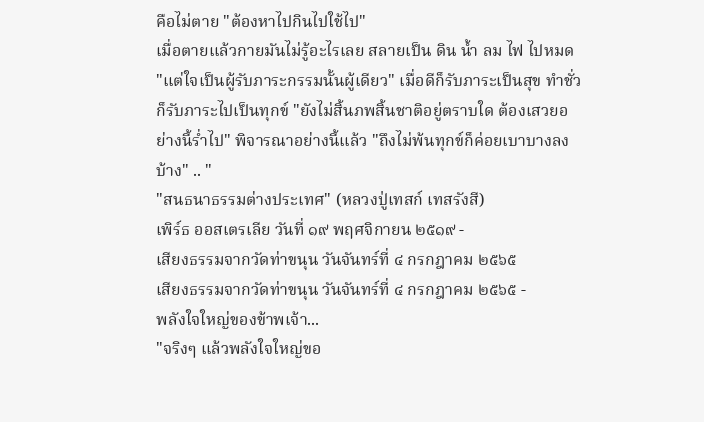คือไม่ตาย "ต้องหาไปกินไปใช้ไป"
เมื่อตายแล้วกายมันไม่รู้อะไรเลย สลายเป็น ดิน น้ำ ลม ไฟ ไปหมด "แต่ใจเป็นผู้รับภาระกรรมนั้นผู้เดียว" เมื่อดีก็รับภาระเป็นสุข ทำชั่วก็รับภาระไปเป็นทุกข์ "ยังไม่สิ้นภพสิ้นชาติอยู่ตราบใด ต้องเสวยอย่างนี้ร่ำไป" พิจารณาอย่างนี้แล้ว "ถึงไม่พ้นทุกข์ก็ค่อยเบาบางลงบ้าง" .. "
"สนธนาธรรมต่างประเทศ" (หลวงปู่เทสก์ เทสรังสี)
เพิร์ธ ออสเตรเลีย วันที่ ๑๙ พฤศจิกายน ๒๕๑๙ -
เสียงธรรมจากวัดท่าขนุน วันจันทร์ที่ ๔ กรกฎาคม ๒๕๖๕
เสียงธรรมจากวัดท่าขนุน วันจันทร์ที่ ๔ กรกฎาคม ๒๕๖๕ -
พลังใจใหญ่ของข้าพเจ้า...
"จริงๆ แล้วพลังใจใหญ่ขอ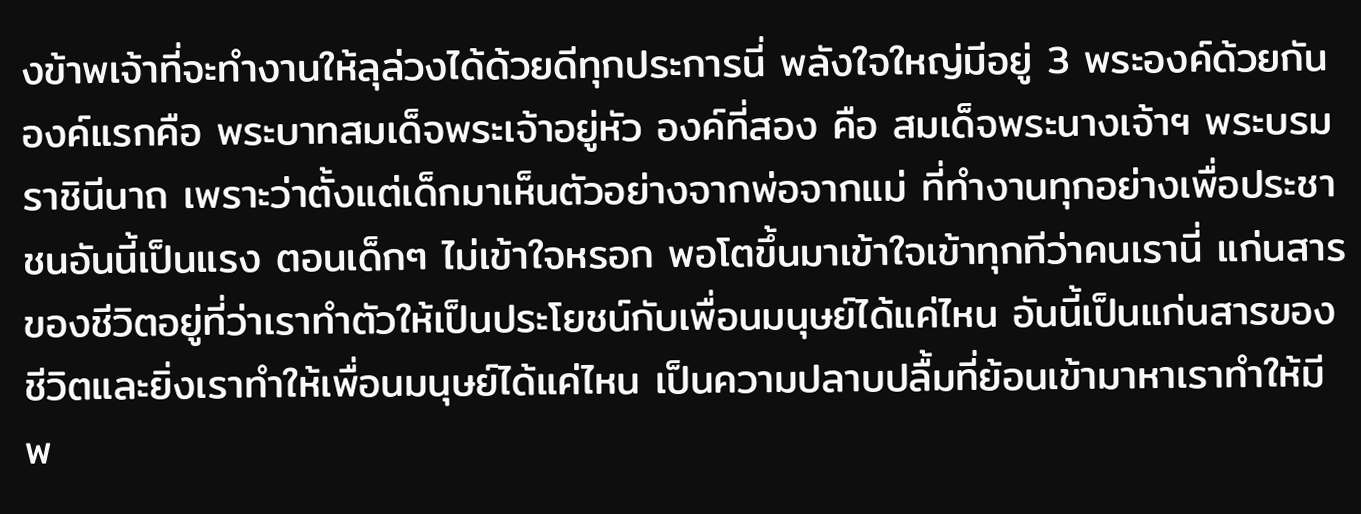งข้าพเจ้าที่จะทำงานให้ลุล่วงได้ด้วยดีทุกประการนี่ พลังใจใหญ่มีอยู่ 3 พระองค์ด้วยกัน
องค์แรกคือ พระบาทสมเด็จพระเจ้าอยู่หัว องค์ที่สอง คือ สมเด็จพระนางเจ้าฯ พระบรมราชินีนาถ เพราะว่าตั้งแต่เด็กมาเห็นตัวอย่างจากพ่อจากแม่ ที่ทำงานทุกอย่างเพื่อประชาชนอันนี้เป็นแรง ตอนเด็กๆ ไม่เข้าใจหรอก พอโตขึ้นมาเข้าใจเข้าทุกทีว่าคนเรานี่ แก่นสารของชีวิตอยู่ที่ว่าเราทำตัวให้เป็นประโยชน์กับเพื่อนมนุษย์ได้แค่ไหน อันนี้เป็นแก่นสารของชีวิตและยิ่งเราทำให้เพื่อนมนุษย์ได้แค่ไหน เป็นความปลาบปลื้มที่ย้อนเข้ามาหาเราทำให้มีพ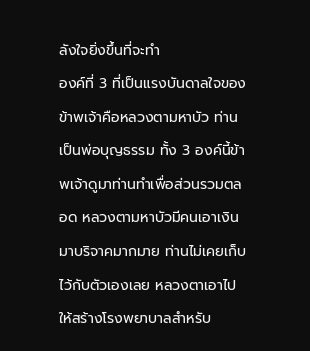ลังใจยิ่งขึ้นที่จะทำ
องค์ที่ 3 ที่เป็นแรงบันดาลใจของข้าพเจ้าคือหลวงตามหาบัว ท่านเป็นพ่อบุญธรรม ทั้ง 3 องค์นี้ข้าพเจ้าดูมาท่านทำเพื่อส่วนรวมตลอด หลวงตามหาบัวมีคนเอาเงินมาบริจาคมากมาย ท่านไม่เคยเก็บไว้กับตัวเองเลย หลวงตาเอาไปให้สร้างโรงพยาบาลสำหรับ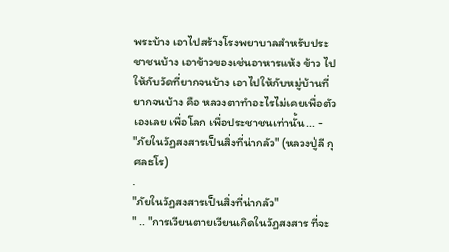พระบ้าง เอาไปสร้างโรงพยาบาลสำหรับประชาชนบ้าง เอาข้าวของเช่นอาหารแห้ง ข้าว ไปให้กับวัดที่ยากจนบ้าง เอาไปให้กับหมู่บ้านที่ยากจนบ้าง คือ หลวงตาทำอะไรไม่เคยเพื่อตัวเองเลย เพื่อโลก เพื่อประชาชนเท่านั้น... -
"ภัยในวัฏสงสารเป็นสิ่งที่น่ากลัว" (หลวงปู่ลี กุศลธโร)
.
"ภัยในวัฏสงสารเป็นสิ่งที่น่ากลัว"
" .. "การเวียนตายเวียนเกิดในวัฏสงสาร ที่จะ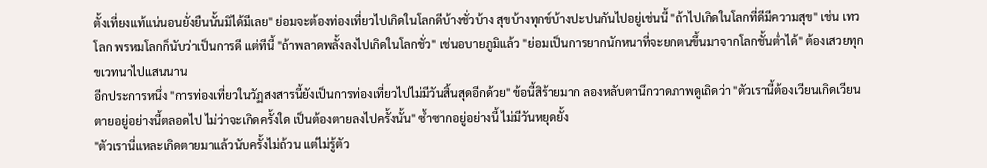ตั้งเที่ยงแท้แน่นอนยั่งยืนนั้นมิได้มีเลย" ย่อมจะต้องท่องเที่ยวไปเกิดในโลกดีบ้างชั่วบ้าง สุขบ้างทุกข์บ้างปะปนกันไปอยู่เช่นนี้ "ถ้าไปเกิดในโลกที่ดีมีความสุข" เช่น เทวโลก พรหมโลกก็นับว่าเป็นการดี แต่ทีนี้ "ถ้าพลาดพลั้งลงไปเกิดในโลกชั่ว" เช่นอบายภูมิแล้ว "ย่อมเป็นการยากนักหนาที่จะยกตนขึ้นมาจากโลกชั้นตํ่าได้" ต้องเสวยทุกขเวทนาไปแสนนาน
อีกประการหนึ่ง "การท่องเที่ยวในวัฏสงสารนี้ยังเป็นการท่องเที่ยวไปไม่มีวันสิ้นสุดอีกด้วย" ข้อนี้สิร้ายมาก ลองหลับตานึกวาดภาพดูเถิดว่า "ตัวเรานี้ต้องเวียนเกิดเวียนตายอยู่อย่างนี้ตลอดไป ไม่ว่าจะเกิดครั้งใด เป็นต้องตายลงไปครั้งนั้น" ซํ้าซากอยู่อย่างนี้ ไม่มีวันหยุดยั้ง
"ตัวเรานี่แหละเกิดตายมาแล้วนับครั้งไม่ถ้วน แต่ไม่รู้ตัว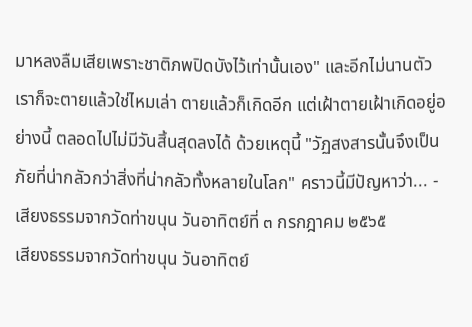มาหลงลืมเสียเพราะชาติภพปิดบังไว้เท่านั้นเอง" และอีกไม่นานตัวเราก็จะตายแล้วใช่ไหมเล่า ตายแล้วก็เกิดอีก แต่เฝ้าตายเฝ้าเกิดอยู่อย่างนี้ ตลอดไปไม่มีวันสิ้นสุดลงได้ ด้วยเหตุนี้ "วัฏสงสารนั้นจึงเป็นภัยที่น่ากลัวกว่าสิ่งที่น่ากลัวทั้งหลายในโลก" คราวนี้มีปัญหาว่า... -
เสียงธรรมจากวัดท่าขนุน วันอาทิตย์ที่ ๓ กรกฎาคม ๒๕๖๕
เสียงธรรมจากวัดท่าขนุน วันอาทิตย์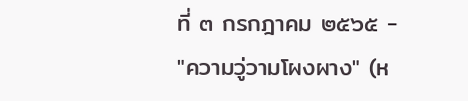ที่ ๓ กรกฎาคม ๒๕๖๕ -
"ความวู่วามโผงผาง" (ห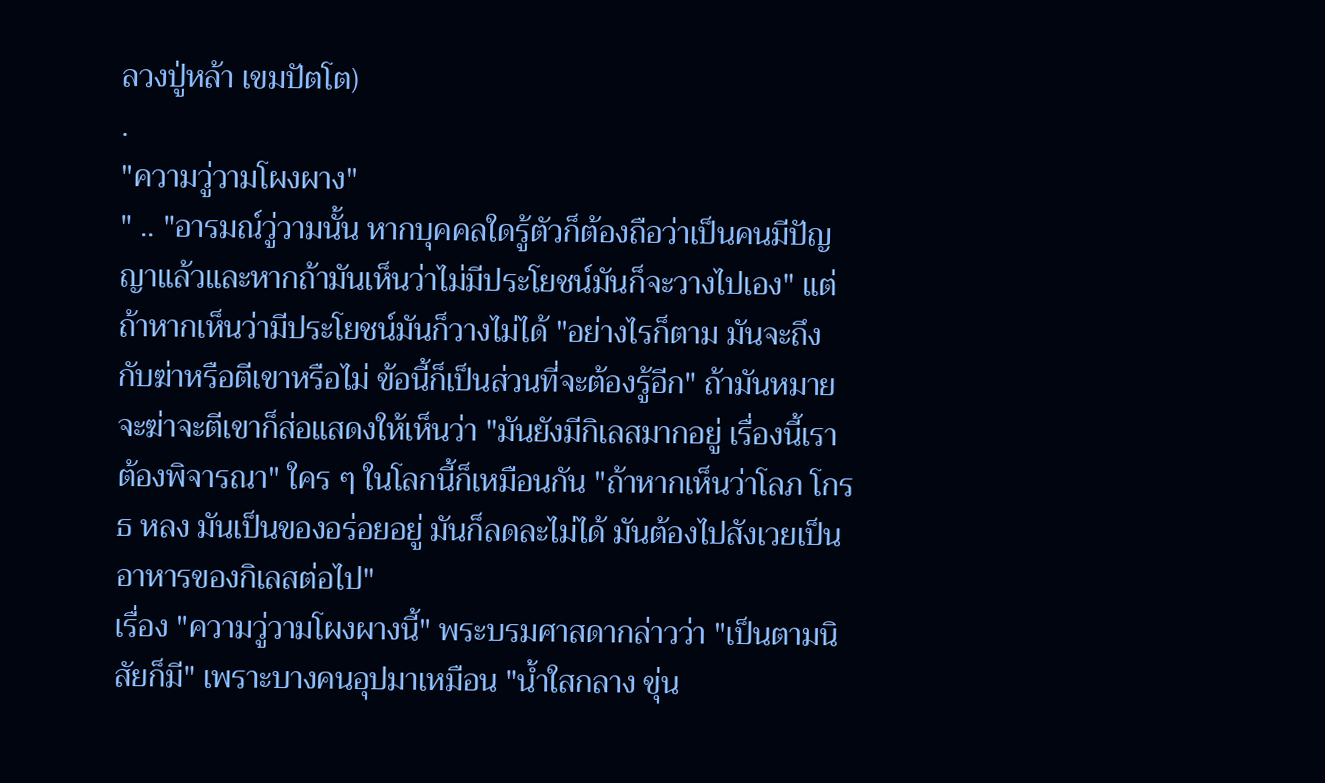ลวงปู่หล้า เขมปัตโต)
.
"ความวู่วามโผงผาง"
" .. "อารมณ์วู่วามนั้น หากบุคคลใดรู้ตัวก็ต้องถือว่าเป็นคนมีปัญญาแล้วและหากถ้ามันเห็นว่าไม่มีประโยชน์มันก็จะวางไปเอง" แต่ถ้าหากเห็นว่ามีประโยชน์มันก็วางไม่ได้ "อย่างไรก็ตาม มันจะถึงกับฆ่าหรือตีเขาหรือไม่ ข้อนี้ก็เป็นส่วนที่จะต้องรู้อีก" ถ้ามันหมายจะฆ่าจะตีเขาก็ส่อแสดงให้เห็นว่า "มันยังมีกิเลสมากอยู่ เรื่องนี้เราต้องพิจารณา" ใคร ๆ ในโลกนี้ก็เหมือนกัน "ถ้าหากเห็นว่าโลภ โกรธ หลง มันเป็นของอร่อยอยู่ มันก็ลดละไม่ได้ มันต้องไปสังเวยเป็นอาหารของกิเลสต่อไป"
เรื่อง "ความวู่วามโผงผางนี้" พระบรมศาสดากล่าวว่า "เป็นตามนิสัยก็มี" เพราะบางคนอุปมาเหมือน "น้ำใสกลาง ขุ่น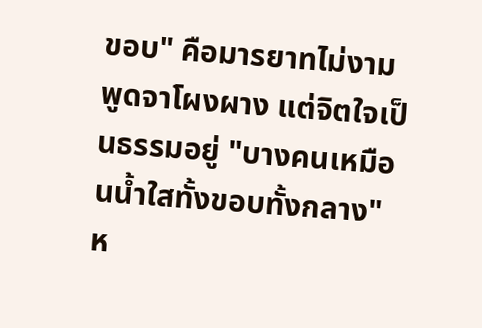ขอบ" คือมารยาทไม่งามพูดจาโผงผาง แต่จิตใจเป็นธรรมอยู่ "บางคนเหมือนน้ำใสทั้งขอบทั้งกลาง" ห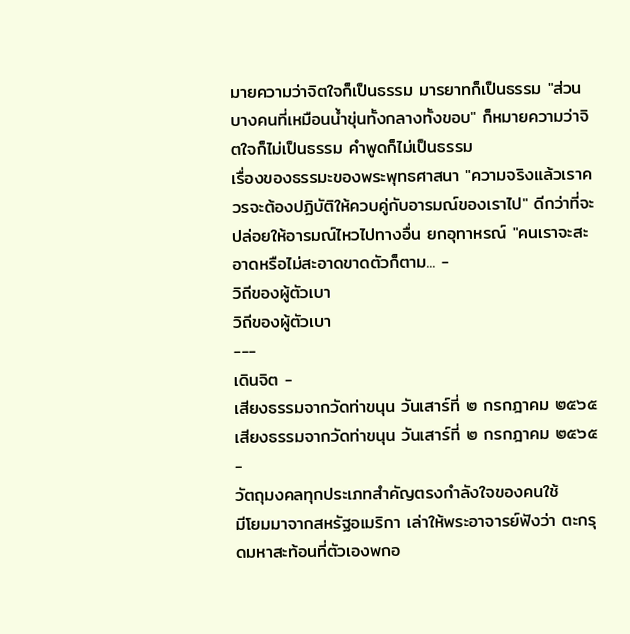มายความว่าจิตใจก็เป็นธรรม มารยาทก็เป็นธรรม "ส่วนบางคนที่เหมือนน้ำขุ่นทั้งกลางทั้งขอบ" ก็หมายความว่าจิตใจก็ไม่เป็นธรรม คำพูดก็ไม่เป็นธรรม
เรื่องของธรรมะของพระพุทธศาสนา "ความจริงแล้วเราควรจะต้องปฏิบัติให้ควบคู่กับอารมณ์ของเราไป" ดีกว่าที่จะปล่อยให้อารมณ์ไหวไปทางอื่น ยกอุทาหรณ์ "คนเราจะสะอาดหรือไม่สะอาดขาดตัวก็ตาม... -
วิถีของผู้ตัวเบา
วิถีของผู้ตัวเบา
---
เดินจิต -
เสียงธรรมจากวัดท่าขนุน วันเสาร์ที่ ๒ กรกฎาคม ๒๕๖๕
เสียงธรรมจากวัดท่าขนุน วันเสาร์ที่ ๒ กรกฎาคม ๒๕๖๕ -
วัตถุมงคลทุกประเภทสำคัญตรงกำลังใจของคนใช้
มีโยมมาจากสหรัฐอเมริกา เล่าให้พระอาจารย์ฟังว่า ตะกรุดมหาสะท้อนที่ตัวเองพกอ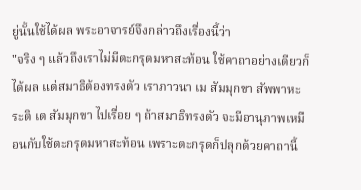ยู่นั้นใช้ได้ผล พระอาจารย์จึงกล่าวถึงเรื่องนี้ว่า
"จริง ๆ แล้วถึงเราไม่มีตะกรุดมหาสะท้อน ใช้คาถาอย่างเดียวก็ได้ผล แต่สมาธิต้องทรงตัว เราภาวนา เม สัมมุกขา สัพพาหะระติ เต สัมมุกขา ไปเรื่อย ๆ ถ้าสมาธิทรงตัว จะมีอานุภาพเหมือนกับใช้ตะกรุดมหาสะท้อน เพราะตะกรุดก็ปลุกด้วยคาถานี้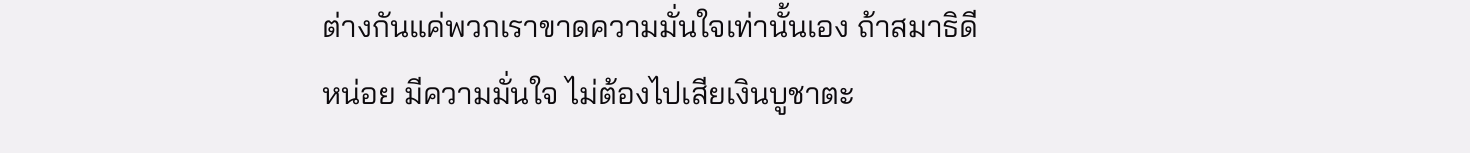ต่างกันแค่พวกเราขาดความมั่นใจเท่านั้นเอง ถ้าสมาธิดีหน่อย มีความมั่นใจ ไม่ต้องไปเสียเงินบูชาตะ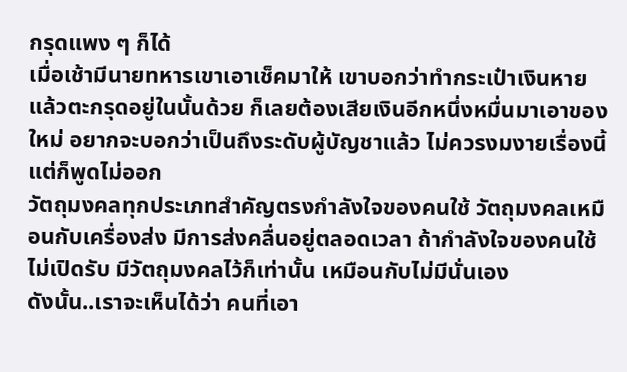กรุดแพง ๆ ก็ได้
เมื่อเช้ามีนายทหารเขาเอาเช็คมาให้ เขาบอกว่าทำกระเป๋าเงินหาย แล้วตะกรุดอยู่ในนั้นด้วย ก็เลยต้องเสียเงินอีกหนึ่งหมื่นมาเอาของใหม่ อยากจะบอกว่าเป็นถึงระดับผู้บัญชาแล้ว ไม่ควรงมงายเรื่องนี้ แต่ก็พูดไม่ออก
วัตถุมงคลทุกประเภทสำคัญตรงกำลังใจของคนใช้ วัตถุมงคลเหมือนกับเครื่องส่ง มีการส่งคลื่นอยู่ตลอดเวลา ถ้ากำลังใจของคนใช้ไม่เปิดรับ มีวัตถุมงคลไว้ก็เท่านั้น เหมือนกับไม่มีนั่นเอง
ดังนั้น..เราจะเห็นได้ว่า คนที่เอา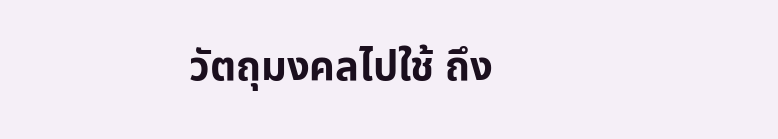วัตถุมงคลไปใช้ ถึง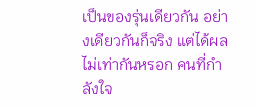เป็นของรุ่นเดียวกัน อย่างเดียวกันก็จริง แต่ได้ผลไม่เท่ากันหรอก คนที่กำลังใจ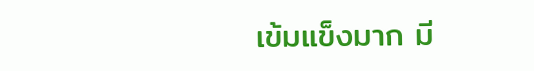เข้มแข็งมาก มี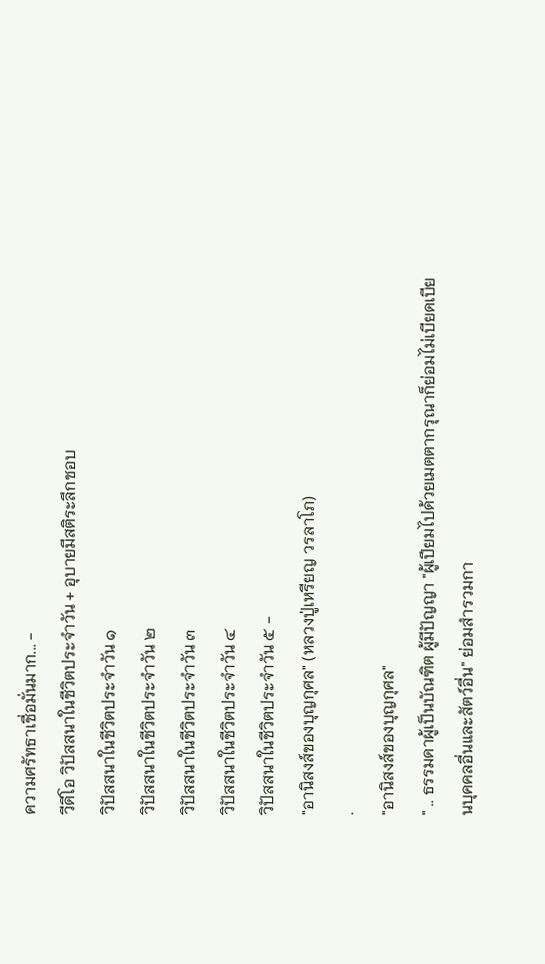ความศรัทธาเชื่อมั่นมาก... -
วีดีโอ วิปัสสนาในชีวิตประจำวัน + อุบายมีสติระลึกชอบ
วิปัสสนาในชีวิตประจำวัน ๑
วิปัสสนาในชีวิตประจำวัน ๒
วิปัสสนาในชีวิตประจำวัน ๓
วิปัสสนาในชีวิตประจำวัน ๔
วิปัสสนาในชีวิตประจำวัน ๕ -
"อานิสงส์ของบุญกุศล" (หลวงปู่เหรียญ วรลาโภ)
.
"อานิสงส์ของบุญกุศล"
" .. ธรรมดาผู้เป็นบัณฑิต ผู้มีปัญญา "ผู้เปียมไปด้วยเมตตากรุณาก็ย่อมไม่เบียดเบียนบุคคลอื่นและสัตว์อื่น" ย่อมสำรวมกา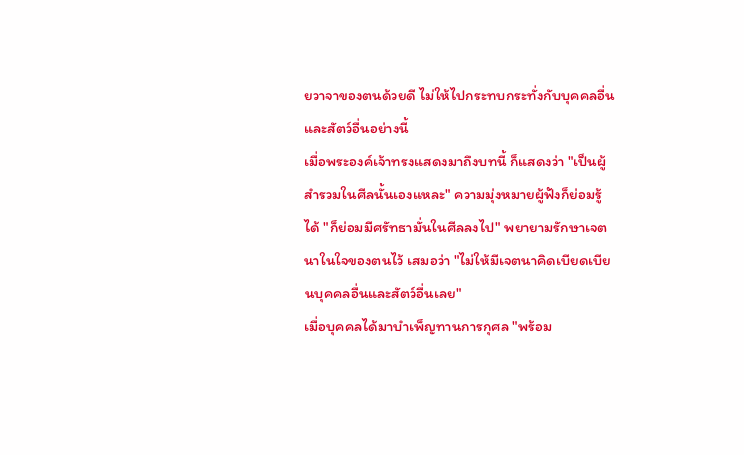ยวาจาของตนด้วยดี ไม่ให้ไปกระทบกระทั่งกับบุคคลอื่นและสัตว์อื่นอย่างนี้
เมื่อพระองค์เจ้าทรงแสดงมาถึงบทนี้ ก็แสดงว่า "เป็นผู้สำรวมในศีลนั้นเองแหละ" ความมุ่งหมายผู้ฟังก็ย่อมรู้ได้ "ก็ย่อมมีศรัทธามั่นในศีลลงไป" พยายามรักษาเจตนาในใจของตนไว้ เสมอว่า "ไม่ให้มีเจตนาคิดเบียดเบียนบุคคลอื่นและสัตว์อื่นเลย"
เมื่อบุคคลได้มาบำเพ็ญทานการกุศล "พร้อม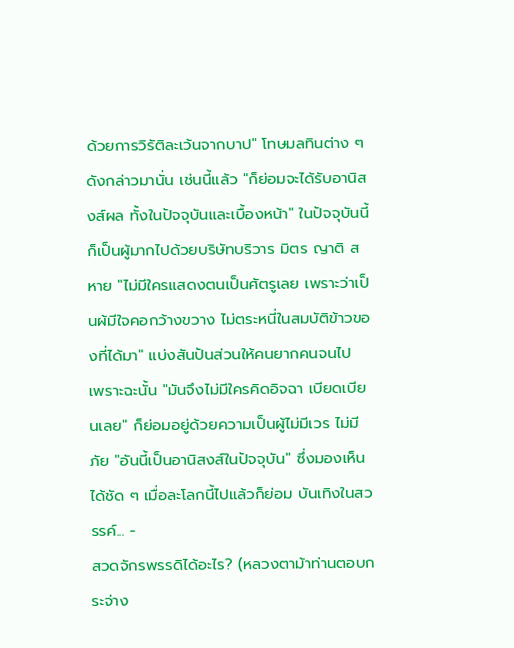ด้วยการวิรัติละเว้นจากบาป" โทษมลทินต่าง ๆ ดังกล่าวมานั่น เช่นนี้แล้ว "ก็ย่อมจะได้รับอานิสงส์ผล ทั้งในปัจจุบันและเบื้องหน้า" ในปัจจุบันนี้ก็เป็นผู้มากไปด้วยบริษัทบริวาร มิตร ญาติ สหาย "ไม่มีใครแสดงตนเป็นศัตรูเลย เพราะว่าเป็นผ้มีใจคอกว้างขวาง ไม่ตระหนี่ในสมบัติข้าวของที่ได้มา" แบ่งสันปันส่วนให้คนยากคนจนไป
เพราะฉะนั้น "มันจึงไม่มีใครคิดอิจฉา เบียดเบียนเลย" ก็ย่อมอยู่ด้วยความเป็นผู้ไม่มีเวร ไม่มีภัย "อันนี้เป็นอานิสงส์ในปัจจุบัน" ซึ่งมองเห็นได้ชัด ๆ เมื่อละโลกนี้ไปแล้วก็ย่อม บันเทิงในสวรรค์... -
สวดจักรพรรดิได้อะไร? (หลวงตาม้าท่านตอบกระจ่าง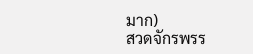มาก)
สวดจักรพรร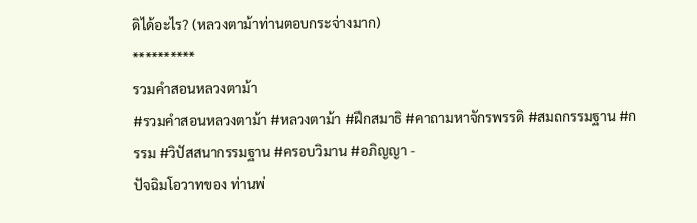ดิได้อะไร? (หลวงตาม้าท่านตอบกระจ่างมาก)
**********
รวมคำสอนหลวงตาม้า
#รวมคำสอนหลวงตาม้า #หลวงตาม้า #ฝึกสมาธิ #คาถามหาจักรพรรดิ #สมถกรรมฐาน #กรรม #วิปัสสนากรรมฐาน #ครอบวิมาน #อภิญญา -
ปัจฉิมโอวาทของ ท่านพ่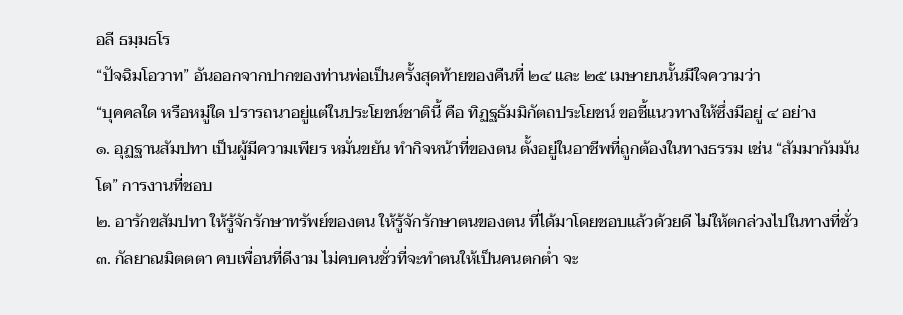อลี ธมฺมธโร
“ปัจฉิมโอวาท” อันออกจากปากของท่านพ่อเป็นครั้งสุดท้ายของคืนที่ ๒๔ และ ๒๕ เมษายนนั้นมีใจความว่า
“บุคคลใด หรือหมู่ใด ปรารถนาอยู่แต่ในประโยชน์ชาตินี้ คือ ทิฏฐธัมมิกัตถประโยชน์ ขอชี้แนวทางให้ซึ่งมีอยู่ ๔ อย่าง
๑. อุฏฐานสัมปทา เป็นผู้มีความเพียร หมั่นขยัน ทำกิจหน้าที่ของตน ตั้งอยู่ในอาชีพที่ถูกต้องในทางธรรม เช่น “สัมมากัมมันโต” การงานที่ชอบ
๒. อารักขสัมปทา ให้รู้จักรักษาทรัพย์ของตน ให้รู้จักรักษาตนของตน ที่ได้มาโดยชอบแล้วด้วยดี ไม่ให้ตกล่วงไปในทางที่ชั่ว
๓. กัลยาณมิตตตา คบเพื่อนที่ดีงาม ไม่คบคนชั่วที่จะทำตนให้เป็นคนตกต่ำ จะ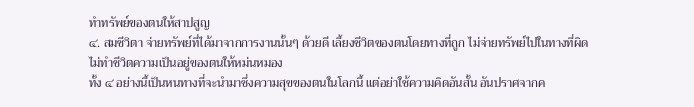ทำทรัพย์ของตนให้สาปสูญ
๔. สมชีวิตา จ่ายทรัพย์ที่ได้มาจากการงานนั้นๆ ด้วยดี เลี้ยงชีวิตของตนโดยทางที่ถูก ไม่จ่ายทรัพย์ไปในทางที่ผิด ไม่ทำชีวิตความเป็นอยู่ของตนให้หม่นหมอง
ทั้ง ๔ อย่างนี้เป็นหนทางที่จะนำมาซึ่งความสุขของตนในโลกนี้ แต่อย่าใช้ความคิดอันสั้น อันปราศจากค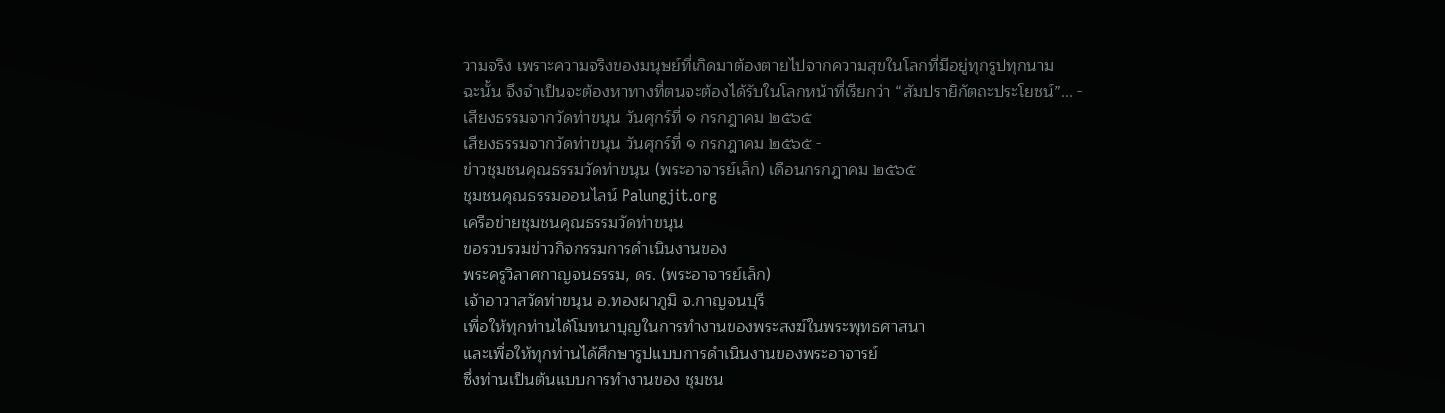วามจริง เพราะความจริงของมนุษย์ที่เกิดมาต้องตายไปจากความสุขในโลกที่มีอยู่ทุกรูปทุกนาม
ฉะนั้น จึงจำเป็นจะต้องหาทางที่ตนจะต้องได้รับในโลกหน้าที่เรียกว่า “สัมปรายิกัตถะประโยชน์”... -
เสียงธรรมจากวัดท่าขนุน วันศุกร์ที่ ๑ กรกฎาคม ๒๕๖๕
เสียงธรรมจากวัดท่าขนุน วันศุกร์ที่ ๑ กรกฎาคม ๒๕๖๕ -
ข่าวชุมชนคุณธรรมวัดท่าขนุน (พระอาจารย์เล็ก) เดือนกรกฎาคม ๒๕๖๕
ชุมชนคุณธรรมออนไลน์ Palungjit.org
เครือข่ายชุมชนคุณธรรมวัดท่าขนุน
ขอรวบรวมข่าวกิจกรรมการดำเนินงานของ
พระครูวิลาศกาญจนธรรม, ดร. (พระอาจารย์เล็ก)
เจ้าอาวาสวัดท่าขนุน อ.ทองผาภูมิ จ.กาญจนบุรี
เพื่อให้ทุกท่านได้โมทนาบุญในการทำงานของพระสงฆ์ในพระพุทธศาสนา
และเพื่อให้ทุกท่านได้ศึกษารูปแบบการดำเนินงานของพระอาจารย์
ซึ่งท่านเป็นต้นแบบการทำงานของ ชุมชน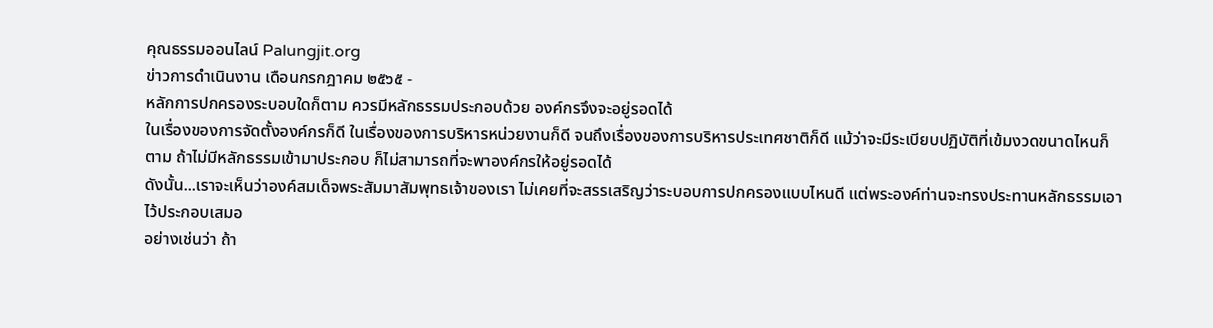คุณธรรมออนไลน์ Palungjit.org
ข่าวการดำเนินงาน เดือนกรกฎาคม ๒๕๖๕ -
หลักการปกครองระบอบใดก็ตาม ควรมีหลักธรรมประกอบด้วย องค์กรจึงจะอยู่รอดได้
ในเรื่องของการจัดตั้งองค์กรก็ดี ในเรื่องของการบริหารหน่วยงานก็ดี จนถึงเรื่องของการบริหารประเทศชาติก็ดี แม้ว่าจะมีระเบียบปฏิบัติที่เข้มงวดขนาดไหนก็ตาม ถ้าไม่มีหลักธรรมเข้ามาประกอบ ก็ไม่สามารถที่จะพาองค์กรให้อยู่รอดได้
ดังนั้น...เราจะเห็นว่าองค์สมเด็จพระสัมมาสัมพุทธเจ้าของเรา ไม่เคยที่จะสรรเสริญว่าระบอบการปกครองแบบไหนดี แต่พระองค์ท่านจะทรงประทานหลักธรรมเอาไว้ประกอบเสมอ
อย่างเช่นว่า ถ้า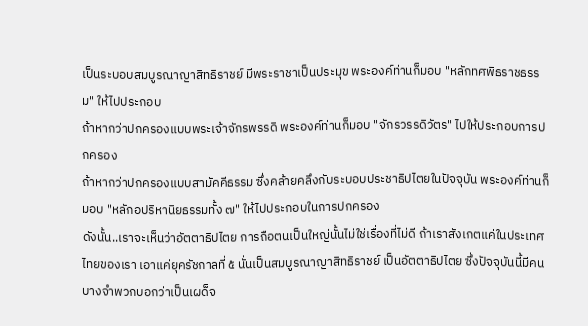เป็นระบอบสมบูรณาญาสิทธิราชย์ มีพระราชาเป็นประมุข พระองค์ท่านก็มอบ "หลักทศพิธราชธรรม" ให้ไปประกอบ
ถ้าหากว่าปกครองแบบพระเจ้าจักรพรรดิ พระองค์ท่านก็มอบ "จักรวรรดิวัตร" ไปให้ประกอบการปกครอง
ถ้าหากว่าปกครองแบบสามัคคีธรรม ซึ่งคล้ายคลึงกับระบอบประชาธิปไตยในปัจจุบัน พระองค์ท่านก็มอบ "หลักอปริหานิยธรรมทั้ง ๗" ให้ไปประกอบในการปกครอง
ดังนั้น..เราจะเห็นว่าอัตตาธิปไตย การถือตนเป็นใหญ่นั้นไม่ใช่เรื่องที่ไม่ดี ถ้าเราสังเกตแค่ในประเทศไทยของเรา เอาแค่ยุครัชกาลที่ ๕ นั่นเป็นสมบูรณาญาสิทธิราชย์ เป็นอัตตาธิปไตย ซึ่งปัจจุบันนี้มีคนบางจำพวกบอกว่าเป็นเผด็จ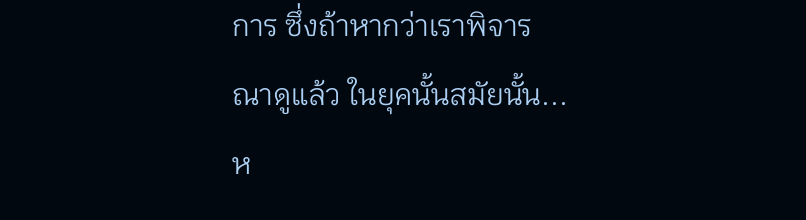การ ซึ่งถ้าหากว่าเราพิจารณาดูแล้ว ในยุคนั้นสมัยนั้น...
ห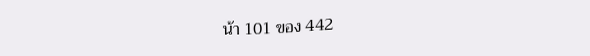น้า 101 ของ 442